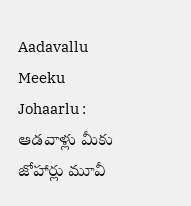Aadavallu Meeku Johaarlu : ఆడ‌వాళ్లు మీకు జోహార్లు మూవీ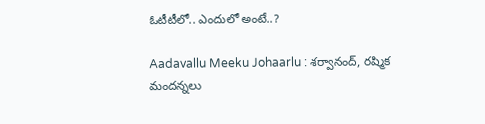ఓటీటీలో.. ఎందులో అంటే..?

Aadavallu Meeku Johaarlu : శ‌ర్వానంద్‌, ర‌ష్మిక మంద‌న్న‌లు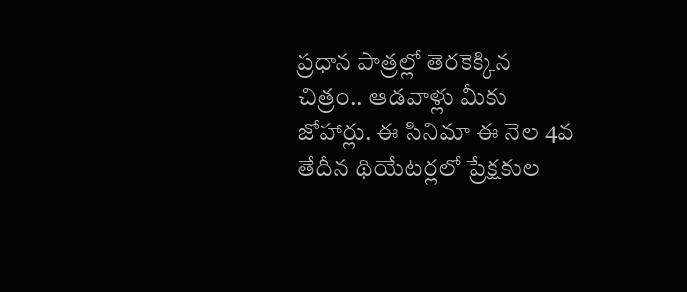ప్ర‌ధాన పాత్ర‌ల్లో తెర‌కెక్కిన చిత్రం.. ఆడ‌వాళ్లు మీకు జోహార్లు. ఈ సినిమా ఈ నెల 4వ తేదీన థియేట‌ర్ల‌లో ప్రేక్ష‌కుల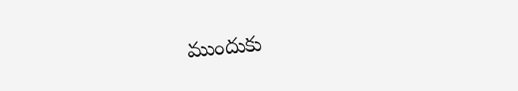ముందుకు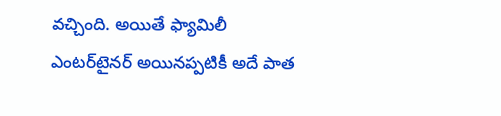వ‌చ్చింది. అయితే ఫ్యామిలీ ఎంట‌ర్‌టైన‌ర్ అయిన‌ప్ప‌టికీ అదే పాత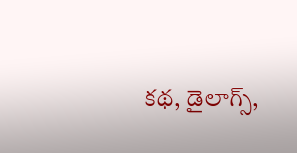క‌థ‌, డైలాగ్స్‌,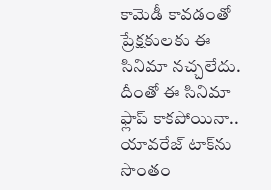కామెడీ కావ‌డంతో ప్రేక్ష‌కుల‌కు ఈ సినిమా న‌చ్చ‌లేదు. దీంతో ఈ సినిమా ఫ్లాప్ కాక‌పోయినా.. యావ‌రేజ్ టాక్‌ను సొంతం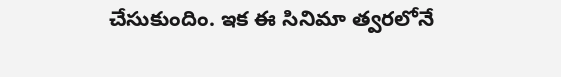చేసుకుందిం. ఇక ఈ సినిమా త్వ‌ర‌లోనే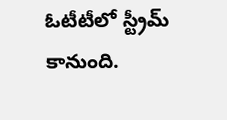ఓటీటీలో స్ట్రీమ్ కానుంది.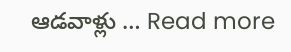ఆడ‌వాళ్లు … Read more